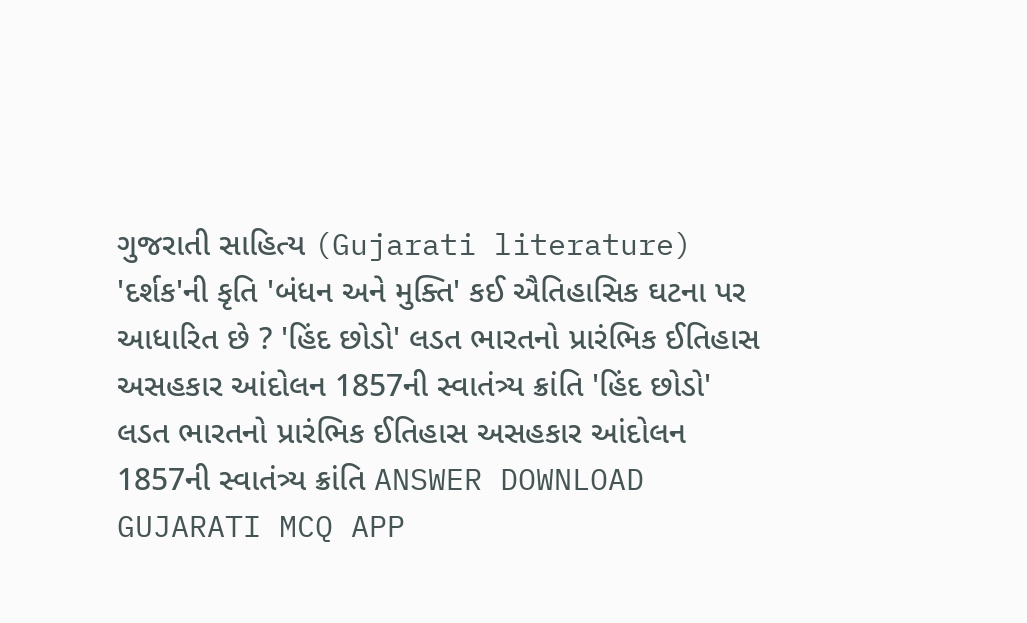ગુજરાતી સાહિત્ય (Gujarati literature) 'દર્શક'ની કૃતિ 'બંધન અને મુક્તિ' કઈ ઐતિહાસિક ઘટના પર આધારિત છે ? 'હિંદ છોડો' લડત ભારતનો પ્રારંભિક ઈતિહાસ અસહકાર આંદોલન 1857ની સ્વાતંત્ર્ય ક્રાંતિ 'હિંદ છોડો' લડત ભારતનો પ્રારંભિક ઈતિહાસ અસહકાર આંદોલન 1857ની સ્વાતંત્ર્ય ક્રાંતિ ANSWER DOWNLOAD GUJARATI MCQ APP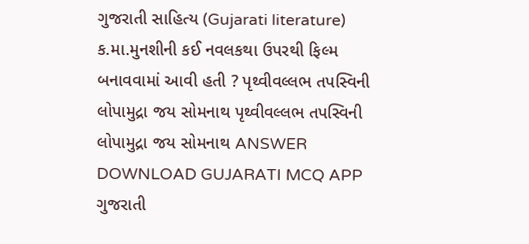ગુજરાતી સાહિત્ય (Gujarati literature) ક.મા.મુનશીની કઈ નવલકથા ઉપરથી ફિલ્મ બનાવવામાં આવી હતી ? પૃથ્વીવલ્લભ તપસ્વિની લોપામુદ્રા જય સોમનાથ પૃથ્વીવલ્લભ તપસ્વિની લોપામુદ્રા જય સોમનાથ ANSWER DOWNLOAD GUJARATI MCQ APP
ગુજરાતી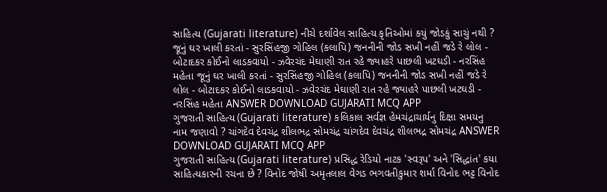સાહિત્ય (Gujarati literature) નીચે દર્શાવેલ સાહિત્ય કૃતિઓમાં કયું જોડકું સાચું નથી ? જૂનું ઘર ખાલી કરતાં - સુરસિંહજી ગોહિલ (કલાપિ) જનનીની જોડ સખી નહીં જડે રે લોલ - બોટાદકર કોઈનો લાડકવાયો - ઝવેરચંદ મેઘાણી રાત રહે જ્યાહરે પાછલી ખટઘડી - નરસિંહ મહેતા જૂનું ઘર ખાલી કરતાં - સુરસિંહજી ગોહિલ (કલાપિ) જનનીની જોડ સખી નહીં જડે રે લોલ - બોટાદકર કોઈનો લાડકવાયો - ઝવેરચંદ મેઘાણી રાત રહે જ્યાહરે પાછલી ખટઘડી - નરસિંહ મહેતા ANSWER DOWNLOAD GUJARATI MCQ APP
ગુજરાતી સાહિત્ય (Gujarati literature) કલિકાલ સર્વજ્ઞ હેમચંદ્રાચાર્યનુ દિક્ષા સમયનુ નામ જણાવો ? ચાંગદેવ દેવચંદ્ર શીલભદ્ર સોમચંદ્ર ચાંગદેવ દેવચંદ્ર શીલભદ્ર સોમચંદ્ર ANSWER DOWNLOAD GUJARATI MCQ APP
ગુજરાતી સાહિત્ય (Gujarati literature) પ્રસિદ્ધ રેડિયો નાટક 'સ્વરૂપ' અને 'સિદ્ધાંત' કયા સાહિત્યકારની રચના છે ? વિનોદ જોષી અમૃતલાલ વેગડ ભગવતીકુમાર શર્મા વિનોદ ભટ્ટ વિનોદ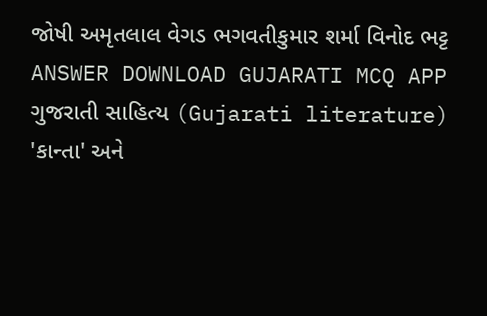જોષી અમૃતલાલ વેગડ ભગવતીકુમાર શર્મા વિનોદ ભટ્ટ ANSWER DOWNLOAD GUJARATI MCQ APP
ગુજરાતી સાહિત્ય (Gujarati literature) 'કાન્તા' અને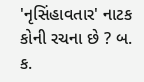'નૃસિંહાવતાર' નાટક કોની રચના છે ? બ. ક.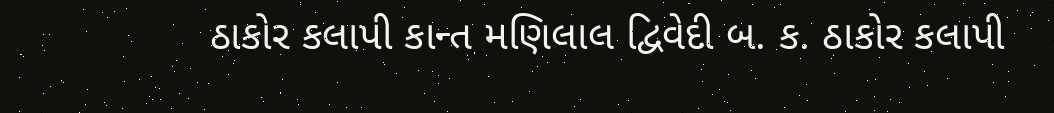ઠાકોર કલાપી કાન્ત મણિલાલ દ્વિવેદી બ. ક. ઠાકોર કલાપી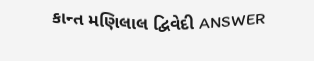કાન્ત મણિલાલ દ્વિવેદી ANSWER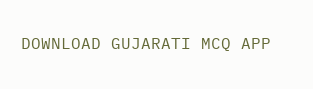DOWNLOAD GUJARATI MCQ APP